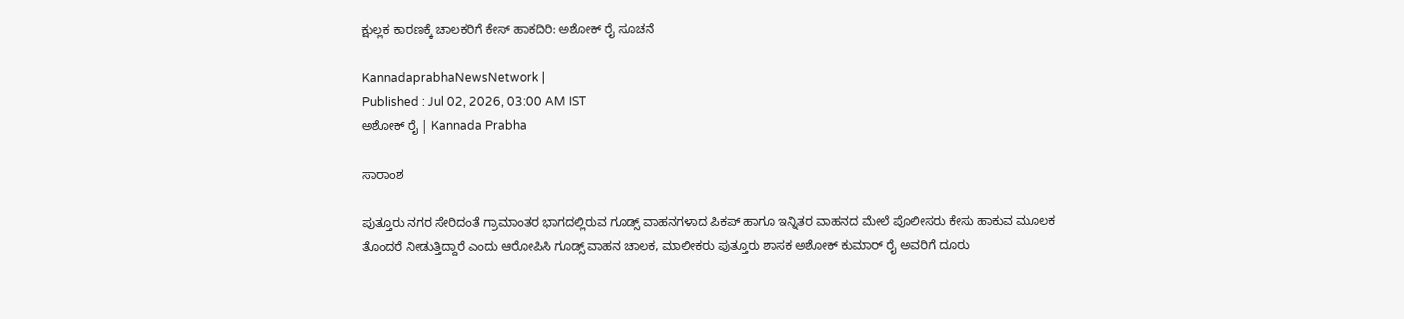ಕ್ಷುಲ್ಲಕ ಕಾರಣಕ್ಕೆ ಚಾಲಕರಿಗೆ ಕೇಸ್‌ ಹಾಕದಿರಿ: ಅಶೋಕ್‌ ರೈ ಸೂಚನೆ

KannadaprabhaNewsNetwork |
Published : Jul 02, 2026, 03:00 AM IST
ಅಶೋಕ್ ರೈ | Kannada Prabha

ಸಾರಾಂಶ

ಪುತ್ತೂರು ನಗರ ಸೇರಿದಂತೆ ಗ್ರಾಮಾಂತರ ಭಾಗದಲ್ಲಿರುವ ಗೂಡ್ಸ್ ವಾಹನಗಳಾದ ಪಿಕಪ್ ಹಾಗೂ ಇನ್ನಿತರ ವಾಹನದ ಮೇಲೆ ಪೊಲೀಸರು ಕೇಸು ಹಾಕುವ ಮೂಲಕ ತೊಂದರೆ ನೀಡುತ್ತಿದ್ದಾರೆ ಎಂದು ಆರೋಪಿಸಿ ಗೂಡ್ಸ್ ವಾಹನ ಚಾಲಕ, ಮಾಲೀಕರು ಪುತ್ತೂರು ಶಾಸಕ ಅಶೋಕ್ ಕುಮಾರ್ ರೈ ಅವರಿಗೆ ದೂರು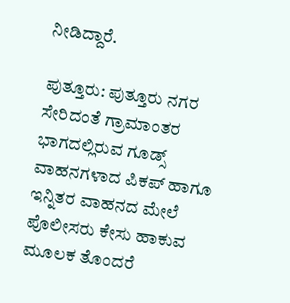ನೀಡಿದ್ದಾರೆ.

ಪುತ್ತೂರು: ಪುತ್ತೂರು ನಗರ ಸೇರಿದಂತೆ ಗ್ರಾಮಾಂತರ ಭಾಗದಲ್ಲಿರುವ ಗೂಡ್ಸ್ ವಾಹನಗಳಾದ ಪಿಕಪ್ ಹಾಗೂ ಇನ್ನಿತರ ವಾಹನದ ಮೇಲೆ ಪೊಲೀಸರು ಕೇಸು ಹಾಕುವ ಮೂಲಕ ತೊಂದರೆ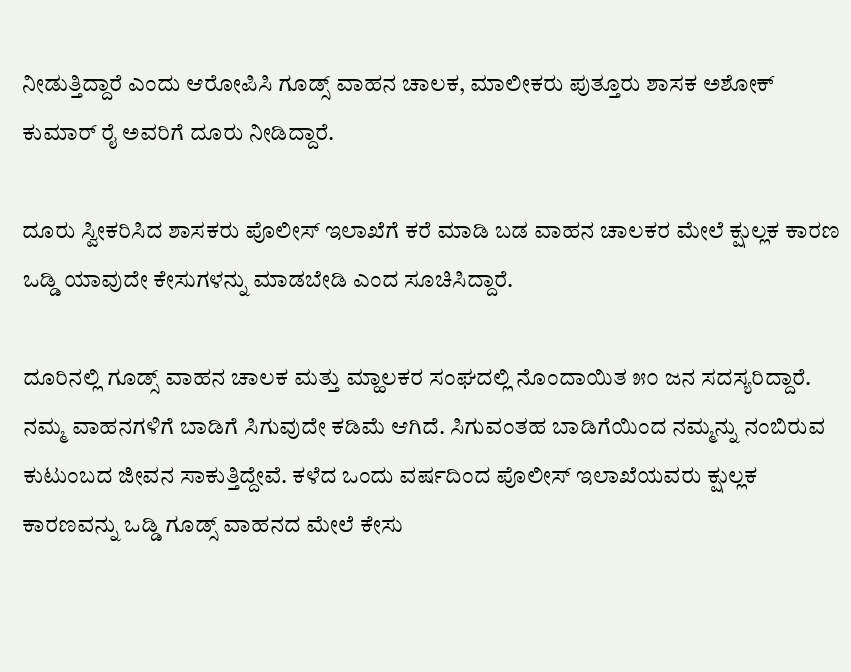ನೀಡುತ್ತಿದ್ದಾರೆ ಎಂದು ಆರೋಪಿಸಿ ಗೂಡ್ಸ್ ವಾಹನ ಚಾಲಕ, ಮಾಲೀಕರು ಪುತ್ತೂರು ಶಾಸಕ ಅಶೋಕ್ ಕುಮಾರ್ ರೈ ಅವರಿಗೆ ದೂರು ನೀಡಿದ್ದಾರೆ.

ದೂರು ಸ್ವೀಕರಿಸಿದ ಶಾಸಕರು ಪೊಲೀಸ್ ಇಲಾಖೆಗೆ ಕರೆ ಮಾಡಿ ಬಡ ವಾಹನ ಚಾಲಕರ ಮೇಲೆ ಕ್ಷುಲ್ಲಕ ಕಾರಣ ಒಡ್ಡಿ ಯಾವುದೇ ಕೇಸುಗಳನ್ನು ಮಾಡಬೇಡಿ ಎಂದ ಸೂಚಿಸಿದ್ದಾರೆ.

ದೂರಿನಲ್ಲಿ ಗೂಡ್ಸ್ ವಾಹನ ಚಾಲಕ ಮತ್ತು ಮ್ಹಾಲಕರ ಸಂಘದಲ್ಲಿ ನೊಂದಾಯಿತ ೫೦ ಜನ ಸದಸ್ಯರಿದ್ದಾರೆ. ನಮ್ಮ ವಾಹನಗಳಿಗೆ ಬಾಡಿಗೆ ಸಿಗುವುದೇ ಕಡಿಮೆ ಆಗಿದೆ. ಸಿಗುವಂತಹ ಬಾಡಿಗೆಯಿಂದ ನಮ್ಮನ್ನು ನಂಬಿರುವ ಕುಟುಂಬದ ಜೀವನ ಸಾಕುತ್ತಿದ್ದೇವೆ. ಕಳೆದ ಒಂದು ವರ್ಷದಿಂದ ಪೊಲೀಸ್ ಇಲಾಖೆಯವರು ಕ್ಷುಲ್ಲಕ ಕಾರಣವನ್ನು ಒಡ್ಡಿ ಗೂಡ್ಸ್ ವಾಹನದ ಮೇಲೆ ಕೇಸು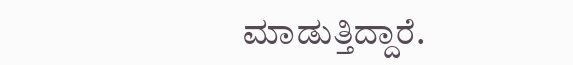ಮಾಡುತ್ತಿದ್ದಾರೆ.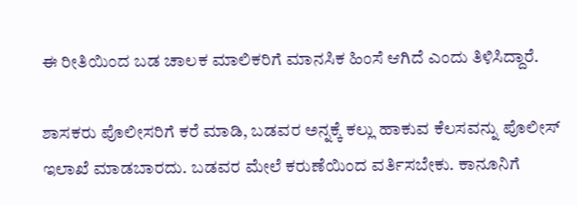ಈ ರೀತಿಯಿಂದ ಬಡ ಚಾಲಕ ಮಾಲಿಕರಿಗೆ ಮಾನಸಿಕ ಹಿಂಸೆ ಆಗಿದೆ ಎಂದು ತಿಳಿಸಿದ್ದಾರೆ.

ಶಾಸಕರು ಪೊಲೀಸರಿಗೆ ಕರೆ ಮಾಡಿ, ಬಡವರ ಅನ್ನಕ್ಕೆ ಕಲ್ಲು ಹಾಕುವ ಕೆಲಸವನ್ನು ಪೊಲೀಸ್ ಇಲಾಖೆ ಮಾಡಬಾರದು. ಬಡವರ ಮೇಲೆ ಕರುಣೆಯಿಂದ ವರ್ತಿಸಬೇಕು. ಕಾನೂನಿಗೆ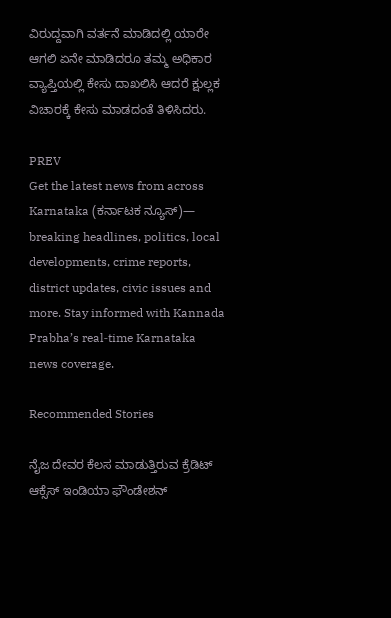ವಿರುದ್ದವಾಗಿ ವರ್ತನೆ ಮಾಡಿದಲ್ಲಿ ಯಾರೇ ಆಗಲಿ ಏನೇ ಮಾಡಿದರೂ ತಮ್ಮ ಅಧಿಕಾರ ವ್ಯಾಪ್ತಿಯಲ್ಲಿ ಕೇಸು ದಾಖಲಿಸಿ ಆದರೆ ಕ್ಷುಲ್ಲಕ ವಿಚಾರಕ್ಕೆ ಕೇಸು ಮಾಡದಂತೆ ತಿಳಿಸಿದರು.

PREV
Get the latest news from across Karnataka (ಕರ್ನಾಟಕ ನ್ಯೂಸ್)— breaking headlines, politics, local developments, crime reports, district updates, civic issues and more. Stay informed with Kannada Prabha’s real‑time Karnataka news coverage.

Recommended Stories

ನೈಜ ದೇವರ ಕೆಲಸ ಮಾಡುತ್ತಿರುವ ಕ್ರೆಡಿಟ್‌ ಆಕ್ಸೆಸ್ ಇಂಡಿಯಾ ಫೌಂಡೇಶನ್‌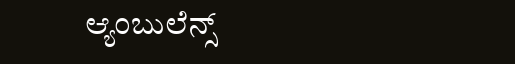ಆ್ಯಂಬುಲೆನ್ಸ್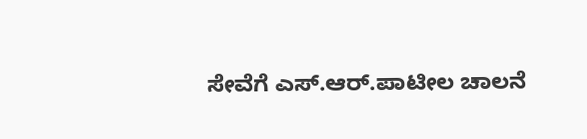ಸೇವೆಗೆ ಎಸ್.ಆರ್.ಪಾಟೀಲ ಚಾಲನೆ